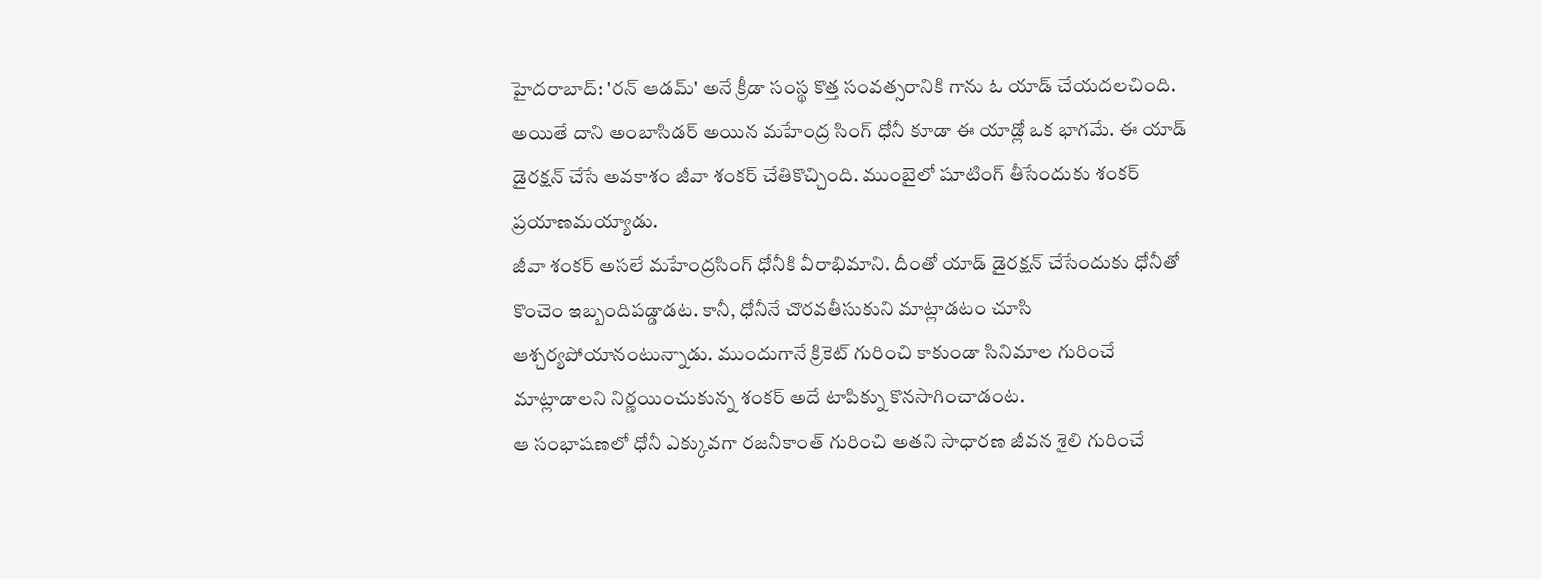హైదరాబాద్: 'రన్ ఆడమ్' అనే క్రీడా సంస్థ కొత్త సంవత్సరానికి గాను ఓ యాడ్ చేయదలచింది. అయితే దాని అంబాసిడర్ అయిన మహేంద్ర సింగ్ ధోనీ కూడా ఈ యాడ్లో ఒక భాగమే. ఈ యాడ్ డైరక్షన్ చేసే అవకాశం జీవా శంకర్ చేతికొచ్చింది. ముంబైలో షూటింగ్ తీసేందుకు శంకర్ ప్రయాణమయ్యాడు.
జీవా శంకర్ అసలే మహేంద్రసింగ్ ధోనీకి వీరాభిమాని. దీంతో యాడ్ డైరక్షన్ చేసేందుకు ధోనీతో కొంచెం ఇబ్బందిపడ్డాడట. కానీ, ధోనీనే చొరవతీసుకుని మాట్లాడటం చూసి ఆశ్చర్యపోయానంటున్నాడు. ముందుగానే క్రికెట్ గురించి కాకుండా సినిమాల గురించే మాట్లాడాలని నిర్ణయించుకున్న శంకర్ అదే టాపిక్ను కొనసాగించాడంట.
ఆ సంభాషణలో ధోనీ ఎక్కువగా రజనీకాంత్ గురించి అతని సాధారణ జీవన శైలి గురించే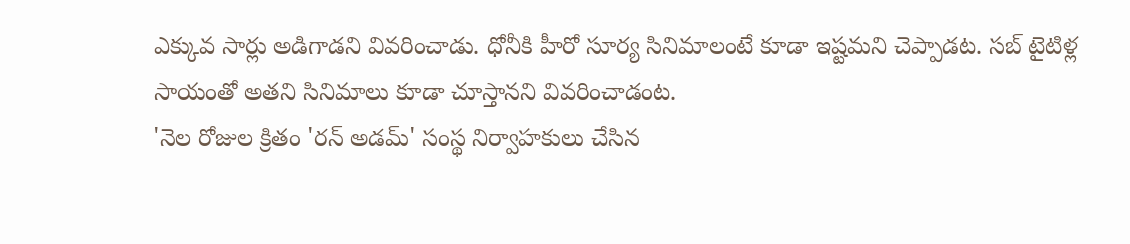ఎక్కువ సార్లు అడిగాడని వివరించాడు. ధోనీకి హీరో సూర్య సినిమాలంటే కూడా ఇష్టమని చెప్పాడట. సబ్ టైటిళ్ల సాయంతో అతని సినిమాలు కూడా చూస్తానని వివరించాడంట.
'నెల రోజుల క్రితం 'రన్ అడమ్' సంస్థ నిర్వాహకులు చేసిన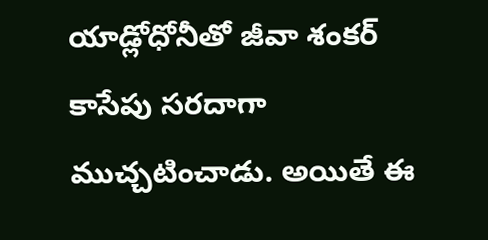యాడ్లోధోనీతో జీవా శంకర్ కాసేపు సరదాగా ముచ్చటించాడు. అయితే ఈ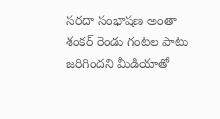సరదా సంభాషణ అంతా శంకర్ రెండు గంటల పాటు జరిగిందని మీడియాతో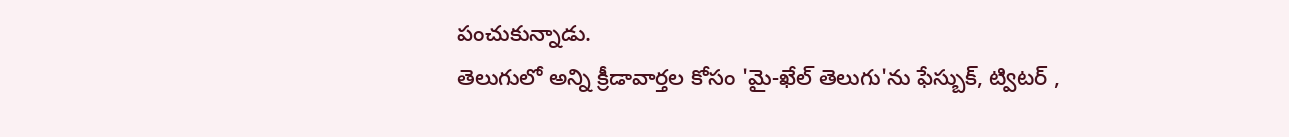పంచుకున్నాడు.
తెలుగులో అన్ని క్రీడావార్తల కోసం 'మై-ఖేల్ తెలుగు'ను ఫేస్బుక్, ట్విటర్ ,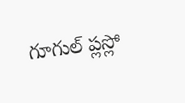గూగుల్ ప్లస్లో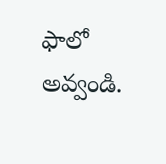ఫాలో అవ్వండి.